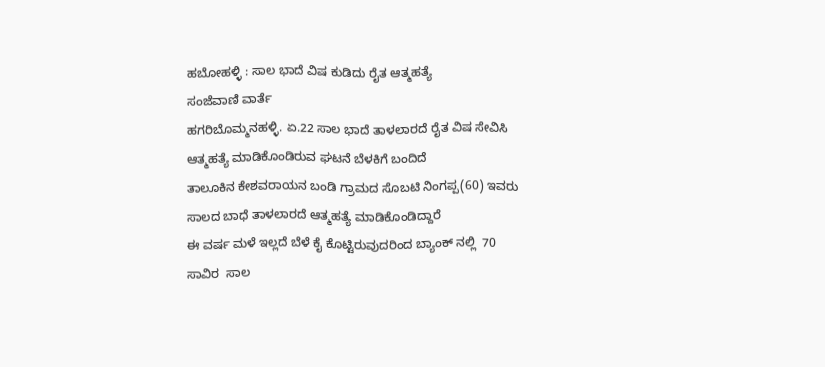ಹಬೋಹಳ್ಳಿ : ಸಾಲ ಭಾದೆ ವಿಷ ಕುಡಿದು ರೈತ ಆತ್ಮಹತ್ಯೆ
ಸಂಜೆವಾಣಿ ವಾರ್ತೆ
ಹಗರಿಬೊಮ್ಮನಹಳ್ಳಿ. ಏ.22 ಸಾಲ ಭಾದೆ ತಾಳಲಾರದೆ ರೈತ ವಿಷ ಸೇವಿಸಿ ಆತ್ಮಹತ್ಯೆ ಮಾಡಿಕೊಂಡಿರುವ ಘಟನೆ ಬೆಳಕಿಗೆ ಬಂದಿದೆ
ತಾಲೂಕಿನ ಕೇಶವರಾಯನ ಬಂಡಿ ಗ್ರಾಮದ ಸೊಬಟಿ ನಿಂಗಪ್ಪ(60) ಇವರು ಸಾಲದ ಬಾಧೆ ತಾಳಲಾರದೆ ಆತ್ಮಹತ್ಯೆ ಮಾಡಿಕೊಂಡಿದ್ದಾರೆ
ಈ ವರ್ಷ ಮಳೆ ಇಲ್ಲದೆ ಬೆಳೆ ಕೈ ಕೊಟ್ಟಿರುವುದರಿಂದ ಬ್ಯಾಂಕ್ ನಲ್ಲಿ  70 ಸಾವಿರ  ಸಾಲ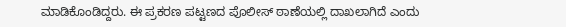ಮಾಡಿಕೊಂಡಿದ್ದರು. ಈ ಪ್ರಕರಣ ಪಟ್ಟಣದ ಪೊಲೀಸ್ ಠಾಣೆಯಲ್ಲಿ ದಾಖಲಾಗಿದೆ ಎಂದು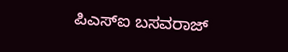ಪಿಎಸ್ಐ ಬಸವರಾಜ್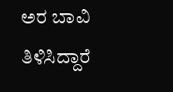ಅರ ಬಾವಿ ತಿಳಿಸಿದ್ದಾರೆ